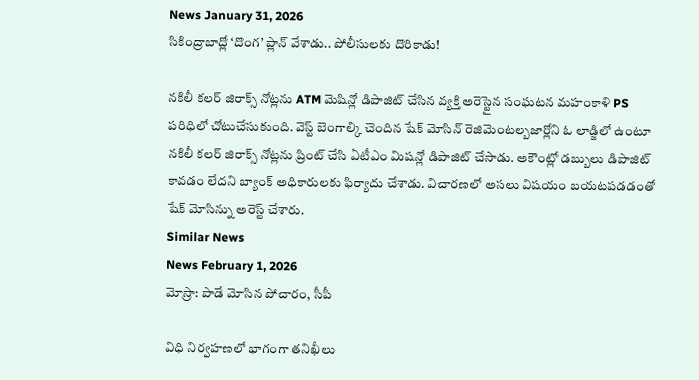News January 31, 2026
సికింద్రాబాద్లో ‘దొంగ’ ప్లాన్ వేశాడు.. పోలీసులకు దొరికాడు!

నకిలీ కలర్ జిరాక్స్ నోట్లను ATM మెషిన్లో డిపాజిట్ చేసిన వ్యక్తి అరెస్టైన సంఘటన మహంకాళి PS పరిధిలో చోటుచేసుకుంది. వెస్ట్ బెంగాల్కి చెందిన షేక్ మోసిన్ రెజిమెంటల్బజార్లోని ఓ లాడ్జిలో ఉంటూ నకిలీ కలర్ జిరాక్స్ నోట్లను ప్రింట్ చేసి ఏటీఎం మిషన్లో డిపాజిట్ చేసాడు. అకౌంట్లో డబ్బులు డిపాజిట్ కావడం లేదని బ్యాంక్ అధికారులకు ఫిర్యాదు చేశాడు. విచారణలో అసలు విషయం బయటపడడంతో షేక్ మోసిన్ను అరెస్ట్ చేశారు.
Similar News
News February 1, 2026
మోస్రా: పాడే మోసిన పోచారం, సీపీ

విధి నిర్వహణలో భాగంగా తనిఖీలు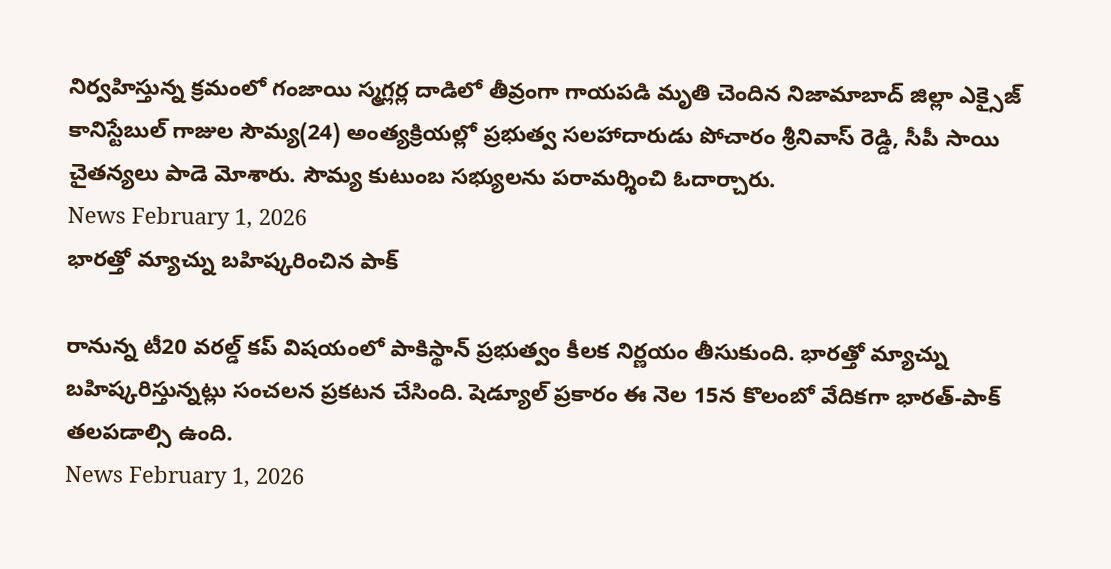నిర్వహిస్తున్న క్రమంలో గంజాయి స్మగ్లర్ల దాడిలో తీవ్రంగా గాయపడి మృతి చెందిన నిజామాబాద్ జిల్లా ఎక్సైజ్ కానిస్టేబుల్ గాజుల సౌమ్య(24) అంత్యక్రియల్లో ప్రభుత్వ సలహాదారుడు పోచారం శ్రీనివాస్ రెడ్డి, సీపీ సాయి చైతన్యలు పాడె మోశారు. సౌమ్య కుటుంబ సభ్యులను పరామర్శించి ఓదార్చారు.
News February 1, 2026
భారత్తో మ్యాచ్ను బహిష్కరించిన పాక్

రానున్న టీ20 వరల్డ్ కప్ విషయంలో పాకిస్థాన్ ప్రభుత్వం కీలక నిర్ణయం తీసుకుంది. భారత్తో మ్యాచ్ను బహిష్కరిస్తున్నట్లు సంచలన ప్రకటన చేసింది. షెడ్యూల్ ప్రకారం ఈ నెల 15న కొలంబో వేదికగా భారత్-పాక్ తలపడాల్సి ఉంది.
News February 1, 2026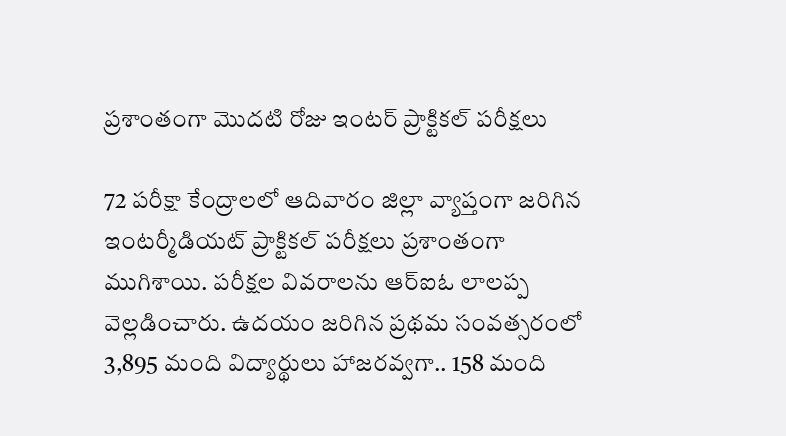ప్రశాంతంగా మొదటి రోజు ఇంటర్ ప్రాక్టికల్ పరీక్షలు

72 పరీక్షా కేంద్రాలలో ఆదివారం జిల్లా వ్యాప్తంగా జరిగిన ఇంటర్మీడియట్ ప్రాక్టికల్ పరీక్షలు ప్రశాంతంగా ముగిశాయి. పరీక్షల వివరాలను ఆర్ఐఓ లాలప్ప వెల్లడించారు. ఉదయం జరిగిన ప్రథమ సంవత్సరంలో 3,895 మంది విద్యార్థులు హాజరవ్వగా.. 158 మంది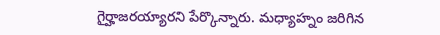గైర్హాజరయ్యారని పేర్కొన్నారు. మధ్యాహ్నం జరిగిన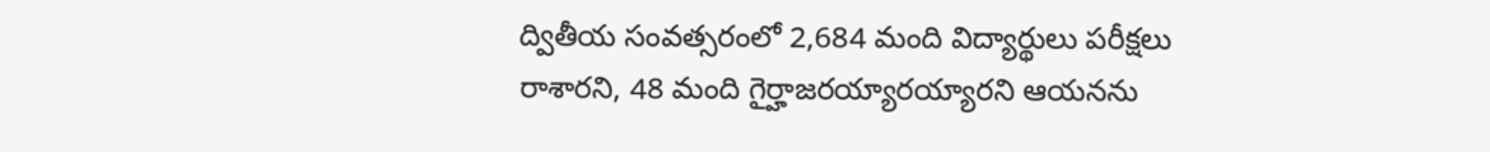ద్వితీయ సంవత్సరంలో 2,684 మంది విద్యార్థులు పరీక్షలు రాశారని, 48 మంది గైర్హాజరయ్యారయ్యారని ఆయనను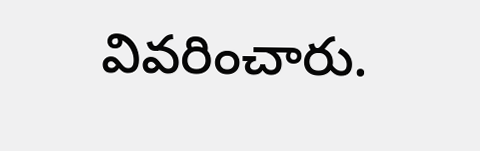వివరించారు.